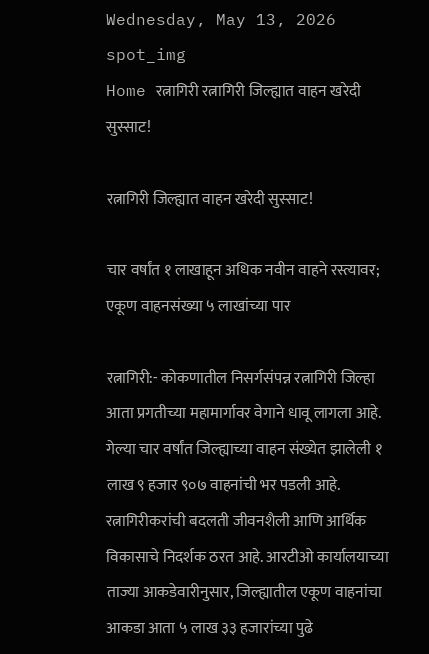Wednesday, May 13, 2026
spot_img
Home रत्नागिरी रत्नागिरी जिल्ह्यात वाहन खरेदी सुस्साट!

रत्नागिरी जिल्ह्यात वाहन खरेदी सुस्साट!

चार वर्षांत १ लाखाहून अधिक नवीन वाहने रस्त्यावर; एकूण वाहनसंख्या ५ लाखांच्या पार

रत्नागिरी:- कोकणातील निसर्गसंपन्न रत्नागिरी जिल्हा आता प्रगतीच्या महामार्गावर वेगाने धावू लागला आहे. गेल्या चार वर्षांत जिल्ह्याच्या वाहन संख्येत झालेली १ लाख ९ हजार ९०७ वाहनांची भर पडली आहे. रत्नागिरीकरांची बदलती जीवनशैली आणि आर्थिक विकासाचे निदर्शक ठरत आहे. आरटीओ कार्यालयाच्या ताज्या आकडेवारीनुसार, जिल्ह्यातील एकूण वाहनांचा आकडा आता ५ लाख ३३ हजारांच्या पुढे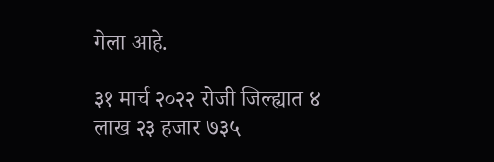गेला आहे.

३१ मार्च २०२२ रोजी जिल्ह्यात ४ लाख २३ हजार ७३५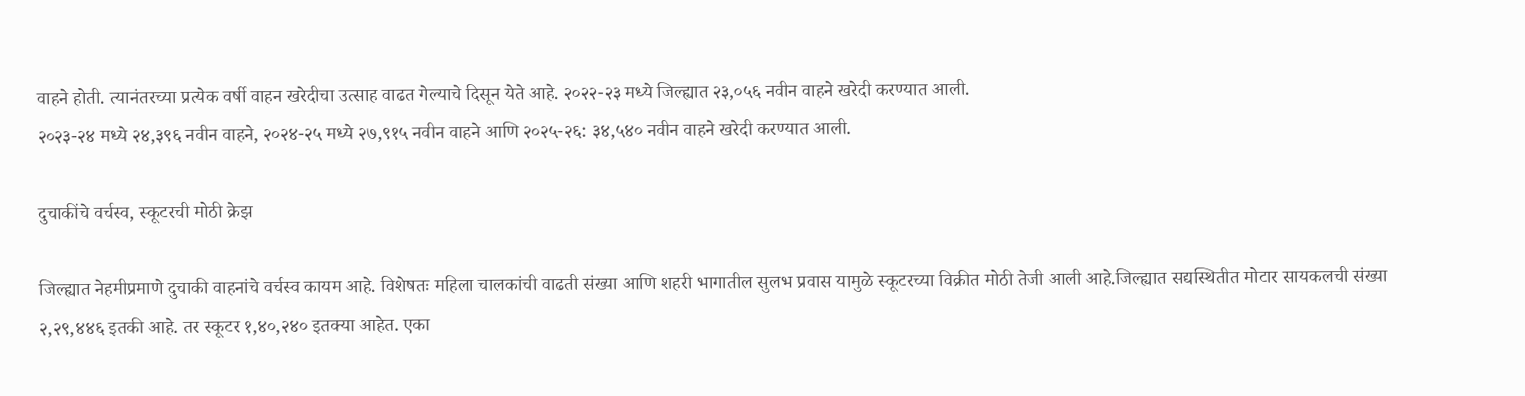वाहने होती. त्यानंतरच्या प्रत्येक वर्षी वाहन खरेदीचा उत्साह वाढत गेल्याचे दिसून येते आहे. २०२२-२३ मध्ये जिल्ह्यात २३,०५६ नवीन वाहने खरेदी करण्यात आली.
२०२३-२४ मध्ये २४,३९६ नवीन वाहने, २०२४-२५ मध्ये २७,९१५ नवीन वाहने आणि २०२५-२६: ३४,५४० नवीन वाहने खरेदी करण्यात आली.

दुचाकींचे वर्चस्व, स्कूटरची मोठी क्रेझ

जिल्ह्यात नेहमीप्रमाणे दुचाकी वाहनांचे वर्चस्व कायम आहे. विशेषतः महिला चालकांची वाढती संख्या आणि शहरी भागातील सुलभ प्रवास यामुळे स्कूटरच्या विक्रीत मोठी तेजी आली आहे.जिल्ह्यात सद्यस्थितीत मोटार सायकलची संख्या २,२९,४४६ इतकी आहे. तर स्कूटर १,४०,२४० इतक्या आहेत. एका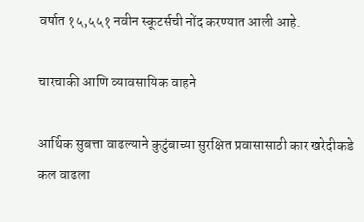वर्षात १५,५५१ नवीन स्कूटर्सची नोंद करण्यात आली आहे.

चारचाकी आणि व्यावसायिक वाहने

आर्थिक सुबत्ता वाढल्याने कुटुंबाच्या सुरक्षित प्रवासासाठी कार खरेदीकडे कल वाढला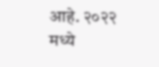आहे. २०२२ मध्ये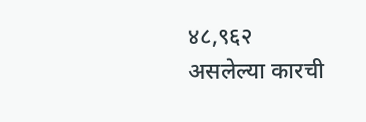४८,९६२ असलेल्या कारची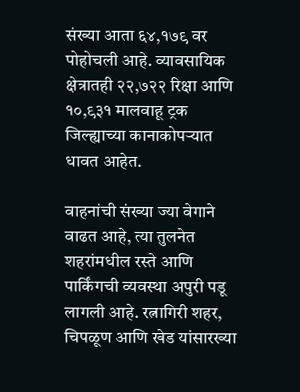संख्या आता ६४,१७९ वर पोहोचली आहे. व्यावसायिक क्षेत्रातही २२,७२२ रिक्षा आणि १०,९३१ मालवाहू ट्रक जिल्ह्याच्या कानाकोपऱ्यात धावत आहेत.

वाहनांची संख्या ज्या वेगाने वाढत आहे, त्या तुलनेत शहरांमधील रस्ते आणि पार्किंगची व्यवस्था अपुरी पडू लागली आहे. रत्नागिरी शहर, चिपळूण आणि खेड यांसारख्या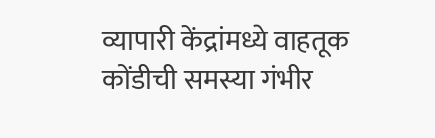व्यापारी केंद्रांमध्ये वाहतूक कोंडीची समस्या गंभीर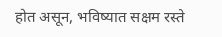होत असून, भविष्यात सक्षम रस्ते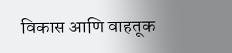विकास आणि वाहतूक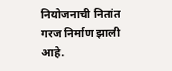नियोजनाची नितांत गरज निर्माण झाली आहे.